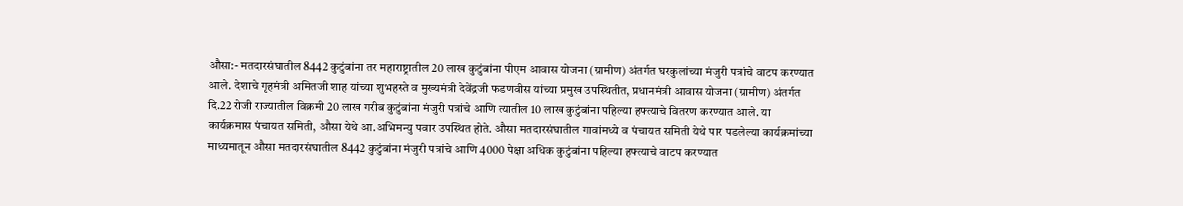औसा:- मतदारसंघातील 8442 कुटुंबांना तर महाराष्ट्रातील 20 लाख कुटुंबांना पीएम आवास योजना (ग्रामीण) अंतर्गत घरकुलांच्या मंजुरी पत्रांचे वाटप करण्यात आले. देशाचे गृहमंत्री अमितजी शाह यांच्या शुभहस्ते व मुख्यमंत्री देवेंद्रजी फडणवीस यांच्या प्रमुख उपस्थितीत, प्रधानमंत्री आवास योजना (ग्रामीण) अंतर्गत दि.22 रोजी राज्यातील विक्रमी 20 लाख गरीब कुटुंबांना मंजुरी पत्रांचे आणि त्यातील 10 लाख कुटुंबांना पहिल्या हफ्त्याचे वितरण करण्यात आले. या कार्यक्रमास पंचायत समिती, औसा येथे आ.अभिमन्यु पवार उपस्थित होते. औसा मतदारसंघातील गावांमध्ये व पंचायत समिती येथे पार पडलेल्या कार्यक्रमांच्या माध्यमातून औसा मतदारसंघातील 8442 कुटुंबांना मंजुरी पत्रांचे आणि 4000 पेक्षा अधिक कुटुंबांना पहिल्या हफ्त्याचे वाटप करण्यात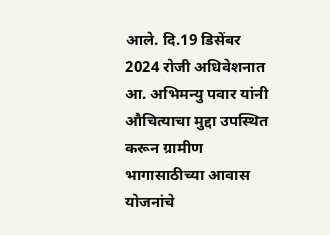आले. दि.19 डिसेंबर 2024 रोजी अधिवेशनात आ. अभिमन्यु पवार यांनी औचित्याचा मुद्दा उपस्थित करून ग्रामीण भागासाठीच्या आवास योजनांचे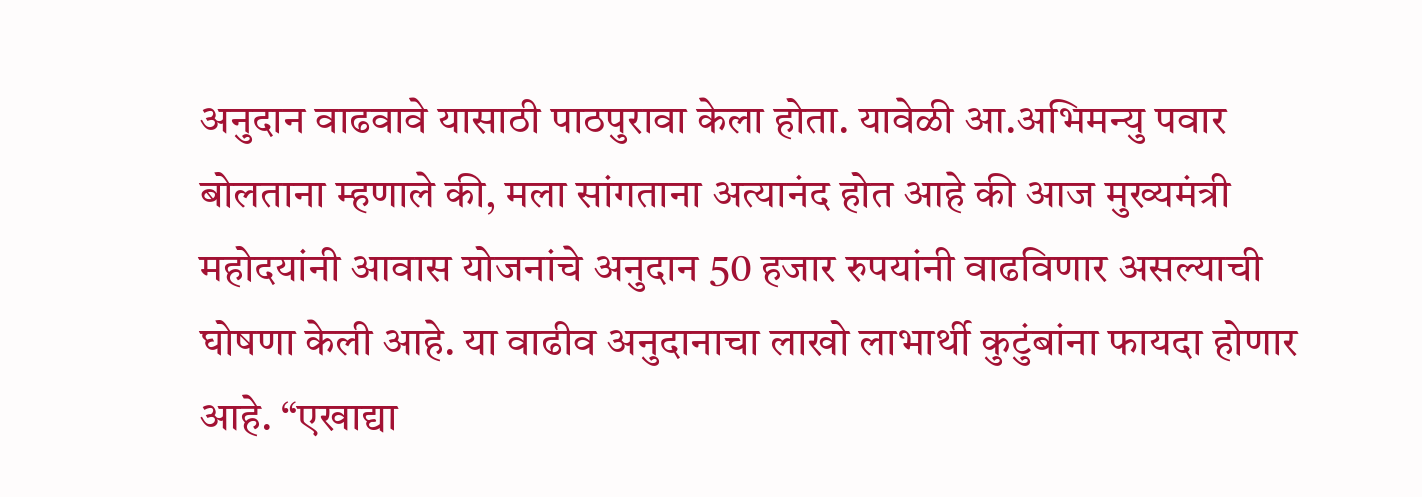अनुदान वाढवावे यासाठी पाठपुरावा केला होता. यावेळी आ.अभिमन्यु पवार बोलताना म्हणाले की, मला सांगताना अत्यानंद होत आहे की आज मुख्यमंत्री महोदयांनी आवास योजनांचे अनुदान 50 हजार रुपयांनी वाढविणार असल्याची घोषणा केली आहे. या वाढीव अनुदानाचा लाखो लाभार्थी कुटुंबांना फायदा होणार आहे. “एखाद्या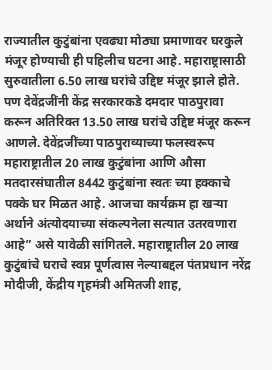राज्यातील कुटुंबांना एवढ्या मोठ्या प्रमाणावर घरकुले मंजूर होण्याची ही पहिलीच घटना आहे. महाराष्ट्रासाठी सुरुवातीला 6.50 लाख घरांचे उद्दिष्ट मंजूर झाले होते. पण देवेंद्रजींनी केंद्र सरकारकडे दमदार पाठपुरावा करून अतिरिक्त 13.50 लाख घरांचे उद्दिष्ट मंजूर करून आणले. देवेंद्रजींच्या पाठपुराव्याच्या फलस्वरूप महाराष्ट्रातील 20 लाख कुटुंबांना आणि औसा मतदारसंघातील 8442 कुटुंबांना स्वतः च्या हक्काचे पक्के घर मिळत आहे. आजचा कार्यक्रम हा खऱ्या अर्थाने अंत्योदयाच्या संकल्पनेला सत्यात उतरवणारा आहे” असे यावेळी सांगितले. महाराष्ट्रातील 20 लाख कुटुंबांचे घराचे स्वप्न पूर्णत्वास नेल्याबद्दल पंतप्रधान नरेंद्र मोदीजी, केंद्रीय गृहमंत्री अमितजी शाह,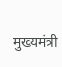मुख्यमंत्री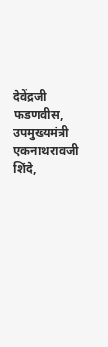देवेंद्रजी फडणवीस, उपमुख्यमंत्री एकनाथरावजी शिंदे,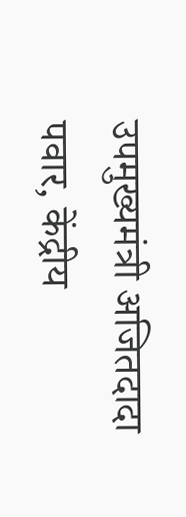उपमुख्यमंत्री अजितदादा पवार, केंद्रीय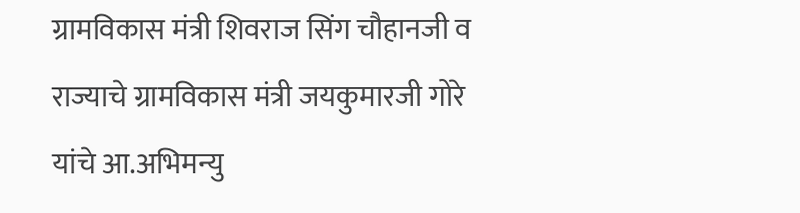ग्रामविकास मंत्री शिवराज सिंग चौहानजी व राज्याचे ग्रामविकास मंत्री जयकुमारजी गोरे यांचे आ.अभिमन्यु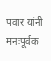पवार यांनी मनःपूर्वक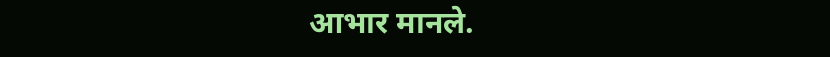आभार मानले.